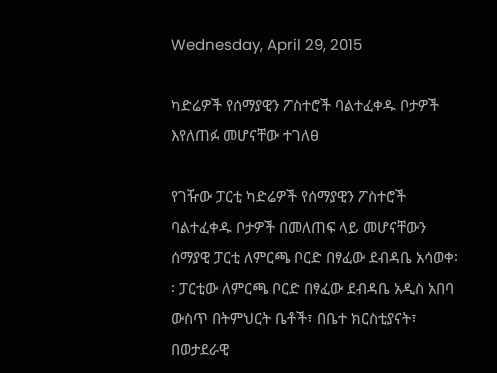Wednesday, April 29, 2015

ካድሬዎች የሰማያዊን ፖስተሮች ባልተፈቀዱ ቦታዎች እየለጠፉ መሆናቸው ተገለፀ

የገዥው ፓርቲ ካድሬዎች የሰማያዊን ፖስተሮች ባልተፈቀዱ ቦታዎች በመለጠፍ ላይ መሆናቸውን ሰማያዊ ፓርቲ ለምርጫ ቦርድ በፃፈው ደብዳቤ አሳወቀ፡፡ ፓርቲው ለምርጫ ቦርድ በፃፈው ደብዳቤ አዲስ አበባ ውስጥ በትምህርት ቤቶች፣ በቤተ ክርስቲያናት፣ በወታደራዊ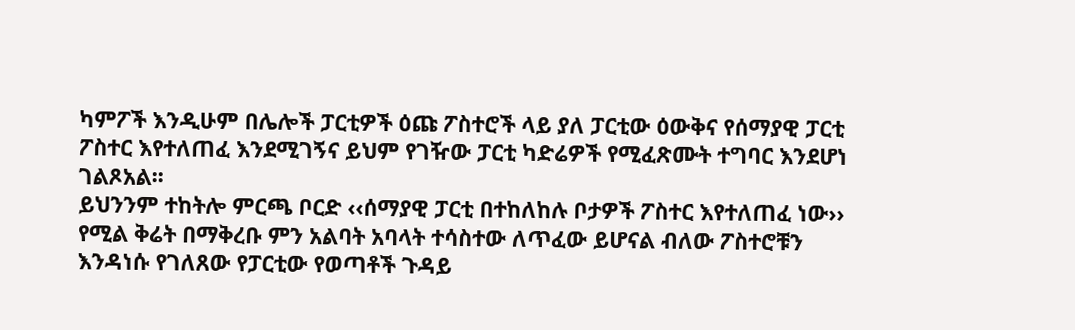ካምፖች እንዲሁም በሌሎች ፓርቲዎች ዕጩ ፖስተሮች ላይ ያለ ፓርቲው ዕውቅና የሰማያዊ ፓርቲ ፖስተር እየተለጠፈ እንደሚገኝና ይህም የገዥው ፓርቲ ካድሬዎች የሚፈጽሙት ተግባር እንደሆነ ገልጾአል፡፡
ይህንንም ተከትሎ ምርጫ ቦርድ ‹‹ሰማያዊ ፓርቲ በተከለከሉ ቦታዎች ፖስተር እየተለጠፈ ነው›› የሚል ቅሬት በማቅረቡ ምን አልባት አባላት ተሳስተው ለጥፈው ይሆናል ብለው ፖስተሮቹን እንዳነሱ የገለጸው የፓርቲው የወጣቶች ጉዳይ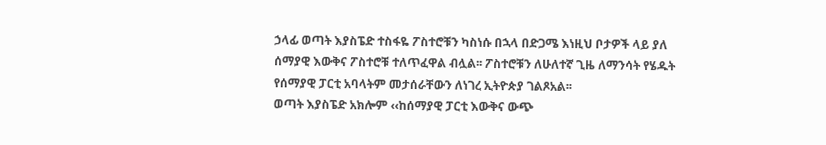ኃላፊ ወጣት እያስፔድ ተስፋዬ ፖስተሮቹን ካስነሱ በኋላ በድጋሜ እነዚህ ቦታዎች ላይ ያለ ሰማያዊ እውቅና ፖስተሮቹ ተለጥፈዋል ብሏል፡፡ ፖስተሮቹን ለሁለተኛ ጊዜ ለማንሳት የሄዱት የሰማያዊ ፓርቲ አባላትም መታሰራቸውን ለነገረ ኢትዮጵያ ገልጾአል፡፡
ወጣት እያስፔድ አክሎም ‹‹ከሰማያዊ ፓርቲ እውቅና ውጭ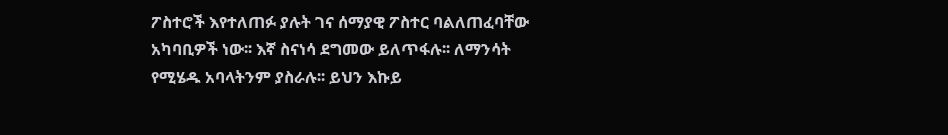ፖስተሮች እየተለጠፉ ያሉት ገና ሰማያዊ ፖስተር ባልለጠፈባቸው አካባቢዎች ነው፡፡ እኛ ስናነሳ ደግመው ይለጥፋሉ፡፡ ለማንሳት የሚሄዱ አባላትንም ያስራሉ፡፡ ይህን እኩይ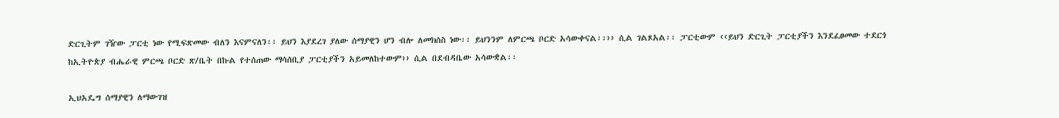ድርጊትም ገዥው ፓርቲ ነው የሚፍጽመው ብለን እናምናለን፡፡ ይህን እያደረገ ያለው ሰማያዊን ሆን ብሎ ለመክሰስ ነው፡፡ ይህንንም ለምርጫ ቦርድ አሳውቀናል፡፡›› ሲል ገልጾአል፡፡ ፓርቲውም ‹‹ይህን ድርጊት ፓርቲያችን እንደፈፀመው ተደርጎ ከኢትዮጵያ ብሔራዊ ምርጫ ቦርድ ጽ/ቤት በኩል የተሰጠው ማሳሰቢያ ፓርቲያችን አይመለከተውም›› ሲል በደብዳቤው አሳውቋል፡፡

ኢህአዴግ ሰማያዊን ለማውገዝ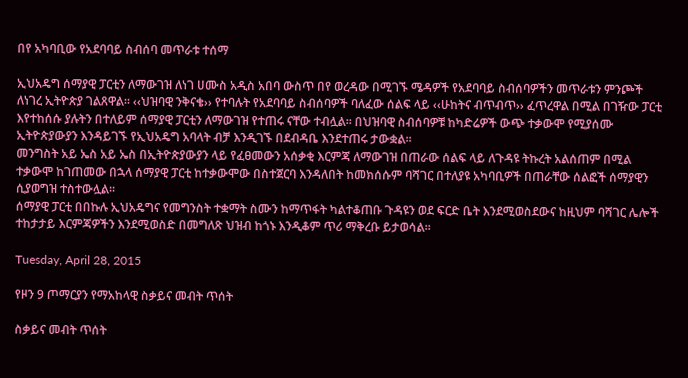በየ አካባቢው የአደባባይ ስብሰባ መጥራቱ ተሰማ

ኢህአዴግ ሰማያዊ ፓርቲን ለማውገዝ ለነገ ሀሙስ አዲስ አበባ ውስጥ በየ ወረዳው በሚገኙ ሜዳዎች የአደባባይ ስብሰባዎችን መጥራቱን ምንጮች ለነገረ ኢትዮጵያ ገልጸዋል፡፡ ‹‹ህዝባዊ ንቅናቄ›› የተባሉት የአደባባይ ስብሰባዎች ባለፈው ሰልፍ ላይ ‹‹ሁከትና ብጥብጥ›› ፈጥረዋል በሚል በገዥው ፓርቲ እየተከሰሱ ያሉትን በተለይም ሰማያዊ ፓርቲን ለማውገዝ የተጠሩ ናቸው ተብሏል፡፡ በህዝባዊ ስብሰባዎቹ ከካድሬዎች ውጭ ተቃውሞ የሚያሰሙ ኢትዮጵያውያን እንዳይገኙ የኢህአዴግ አባላት ብቻ እንዲገኙ በደብዳቤ እንደተጠሩ ታውቋል፡፡
መንግስት አይ ኤስ አይ ኤስ በኢትዮጵያውያን ላይ የፈፀመውን አሰቃቂ እርምጃ ለማውገዝ በጠራው ሰልፍ ላይ ለጉዳዩ ትኩረት አልሰጠም በሚል ተቃውሞ ከገጠመው በኋላ ሰማያዊ ፓርቲ ከተቃውሞው በስተጀርባ እንዳለበት ከመክሰሱም ባሻገር በተለያዩ አካባቢዎች በጠራቸው ሰልፎች ሰማያዊን ሲያወግዝ ተስተውሏል፡፡
ሰማያዊ ፓርቲ በበኩሉ ኢህአዴግና የመግንስት ተቋማት ስሙን ከማጥፋት ካልተቆጠቡ ጉዳዩን ወደ ፍርድ ቤት እንደሚወስደውና ከዚህም ባሻገር ሌሎች ተከታታይ እርምጃዎችን እንደሚወስድ በመግለጽ ህዝብ ከጎኑ እንዲቆም ጥሪ ማቅረቡ ይታወሳል፡፡

Tuesday, April 28, 2015

የዞን 9 ጦማርያን የማአከላዊ ስቃይና መብት ጥሰት

ስቃይና መብት ጥሰት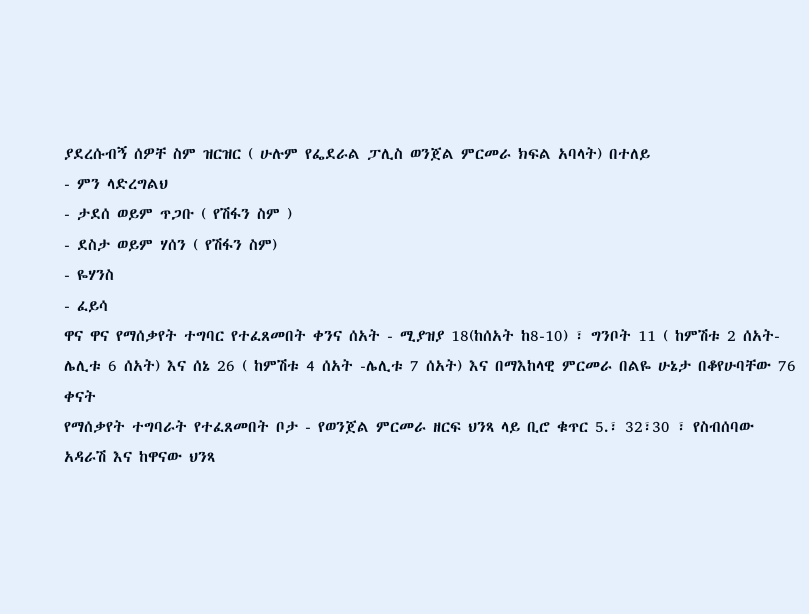ያደረሱብኝ ሰዎቸ ስም ዝርዝር ( ሁሉም የፌደራል ፓሊስ ወንጀል ምርመራ ክፍል አባላት) በተለይ
- ምን ላድረግልህ
- ታደሰ ወይም ጥጋቡ ( የሽፋን ስም )
- ደስታ ወይም ሃሰን ( የሽፋን ስም)
- ዬሃንስ
- ፈይሳ
ዋና ዋና የማሰቃየት ተግባር የተፈጸመበት ቀንና ሰአት - ሚያዝያ 18(ከሰአት ከ8-10) ፣ ግንቦት 11 ( ከምሽቱ 2 ሰአት- ሌሊቱ 6 ሰአት) እና ሰኔ 26 ( ከምሽቱ 4 ሰአት -ሌሊቱ 7 ሰአት) እና በማእከላዊ ምርመራ በልዬ ሁኔታ በቆየሁባቸው 76 ቀናት
የማሰቃየት ተግባራት የተፈጸመበት ቦታ - የወንጀል ምርመራ ዘርፍ ህንጻ ላይ ቢሮ ቁጥር 5.፣ 32፣30 ፣ የስብሰባው አዳራሽ እና ከዋናው ህንጻ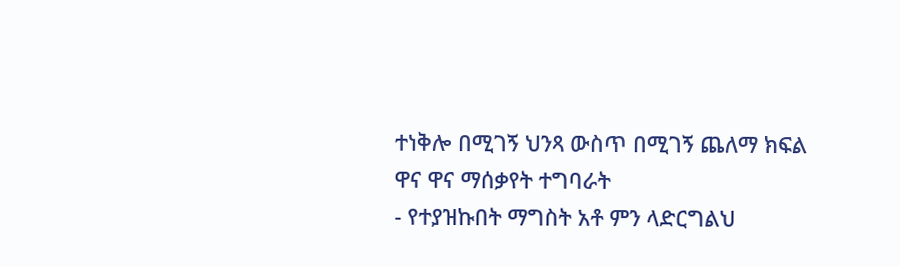ተነቅሎ በሚገኝ ህንጻ ውስጥ በሚገኝ ጨለማ ክፍል
ዋና ዋና ማሰቃየት ተግባራት
- የተያዝኩበት ማግስት አቶ ምን ላድርግልህ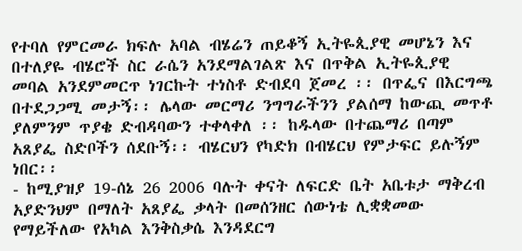የተባለ የምርመራ ክፍሉ አባል ብሄሬን ጠይቆኝ ኢትዬጲያዊ መሆኔን እና በተለያዬ ብሄሮች ስር ራሴን አንደማልገልጽ እና በጥቅል ኢትዬጲያዊ መባል አንደምመርጥ ነገርኩት ተነስቶ ድብደባ ጀመረ ፡፡ በጥፌና በእርግጫ በተደጋጋሚ መታኝ፡፡ ሌላው መርማሪ ንግግራችንን ያልሰማ ከውጪ መጥቶ ያለምንም ጥያቄ ድብዳባውን ተቀላቀለ ፡፡ ከዱላው በተጨማሪ በጣም አጸያፌ ስድቦችን ሰደቡኝ፡፡ ብሄርህን የካድክ በብሄርህ የምታፍር ይሉኝም ነበር፡፡
- ከሚያዝያ 19-ሰኔ 26 2006 ባሉት ቀናት ለፍርድ ቤት አቤቱታ ማቅረብ አያድንህም በማለት አጸያፌ ቃላት በመሰንዘር ሰውነቴ ሊቋቋመው የማይችለው የአካል እንቅስቃሴ እንዳደርግ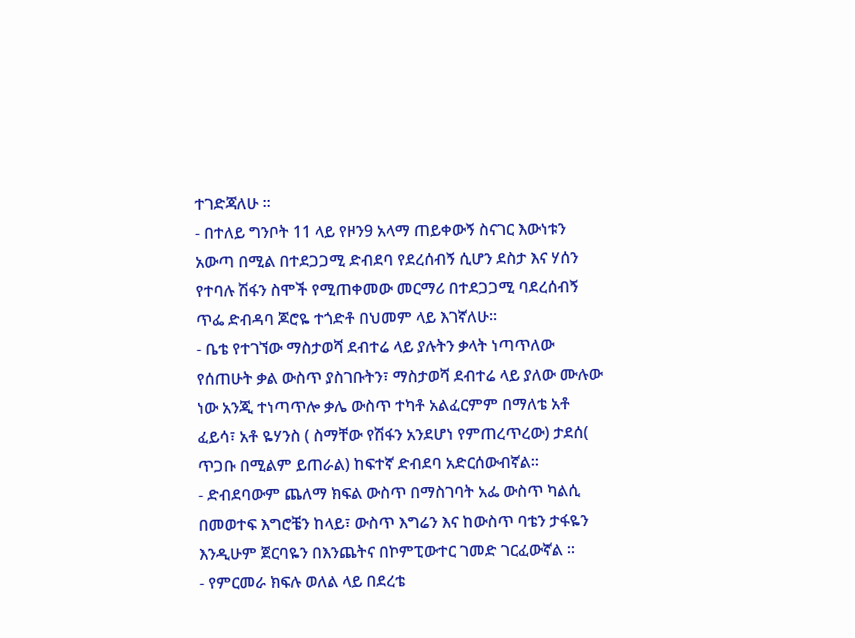ተገድጃለሁ ፡፡
- በተለይ ግንቦት 11 ላይ የዞን9 አላማ ጠይቀውኝ ስናገር እውነቱን አውጣ በሚል በተደጋጋሚ ድብደባ የደረሰብኝ ሲሆን ደስታ እና ሃሰን የተባሉ ሽፋን ስሞች የሚጠቀመው መርማሪ በተደጋጋሚ ባደረሰብኝ ጥፌ ድብዳባ ጆሮዬ ተጎድቶ በህመም ላይ እገኛለሁ፡፡
- ቤቴ የተገኘው ማስታወሻ ደብተሬ ላይ ያሉትን ቃላት ነጣጥለው የሰጠሁት ቃል ውስጥ ያስገቡትን፣ ማስታወሻ ደብተሬ ላይ ያለው ሙሉው ነው አንጂ ተነጣጥሎ ቃሌ ውስጥ ተካቶ አልፈርምም በማለቴ አቶ ፈይሳ፣ አቶ ዬሃንስ ( ስማቸው የሽፋን አንደሆነ የምጠረጥረው) ታደሰ( ጥጋቡ በሚልም ይጠራል) ከፍተኛ ድብደባ አድርሰውብኛል፡፡
- ድብደባውም ጨለማ ክፍል ውስጥ በማስገባት አፌ ውስጥ ካልሲ በመወተፍ እግሮቼን ከላይ፣ ውስጥ እግሬን እና ከውስጥ ባቴን ታፋዬን እንዲሁም ጀርባዬን በእንጨትና በኮምፒውተር ገመድ ገርፈውኛል ፡፡
- የምርመራ ክፍሉ ወለል ላይ በደረቴ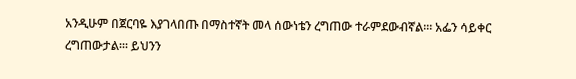አንዲሁም በጀርባዬ እያገላበጡ በማስተኛት መላ ሰውነቴን ረግጠው ተራምደውብኛል፡። አፌን ሳይቀር ረግጠውታል፡። ይህንን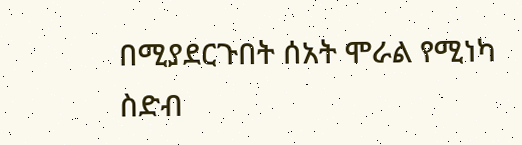በሚያደርጉበት ሰአት ሞራል የሚነካ ስድብ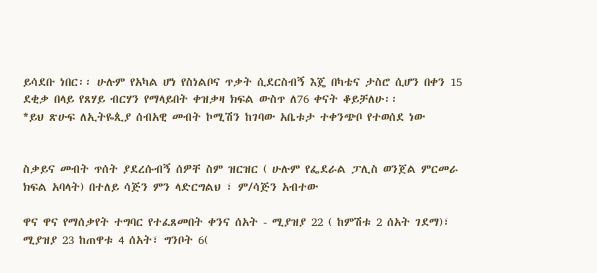ይሳደቡ ነበር፡፡ ሁሉም የአካል ሆነ የስነልቦና ጥቃት ሲደርስብኝ እጄ በካቴና ታስሮ ሲሆን በቀን 15 ደቂቃ በላይ የጸሃይ ብርሃን የማላይበት ቀዝቃዛ ክፍል ውስጥ ለ76 ቀናት ቆይቻለሁ፡፡
*ይህ ጽሁፍ ለኢትዬጲያ ሰብአዊ መብት ኮሚሽን ከገባው አቤቱታ ተቀንጭቦ የተወሰደ ነው


ስቃይና መብት ጥሰት ያደረሱብኝ ሰዎቸ ስም ዝርዝር ( ሁሉም የፌደራል ፓሊስ ወንጀል ምርመራ ክፍል አባላት) በተለይ ሳጅን ምን ላድርግልህ ፣ ም/ሳጅን አብተው

ዋና ዋና የማሰቃየት ተግባር የተፈጸመበት ቀንና ሰአት - ሚያዝያ 22 ( ከምሽቱ 2 ሰአት ገደማ)፣ ሚያዝያ 23 ከጠዋቱ 4 ሰአት፣ ግንቦት 6(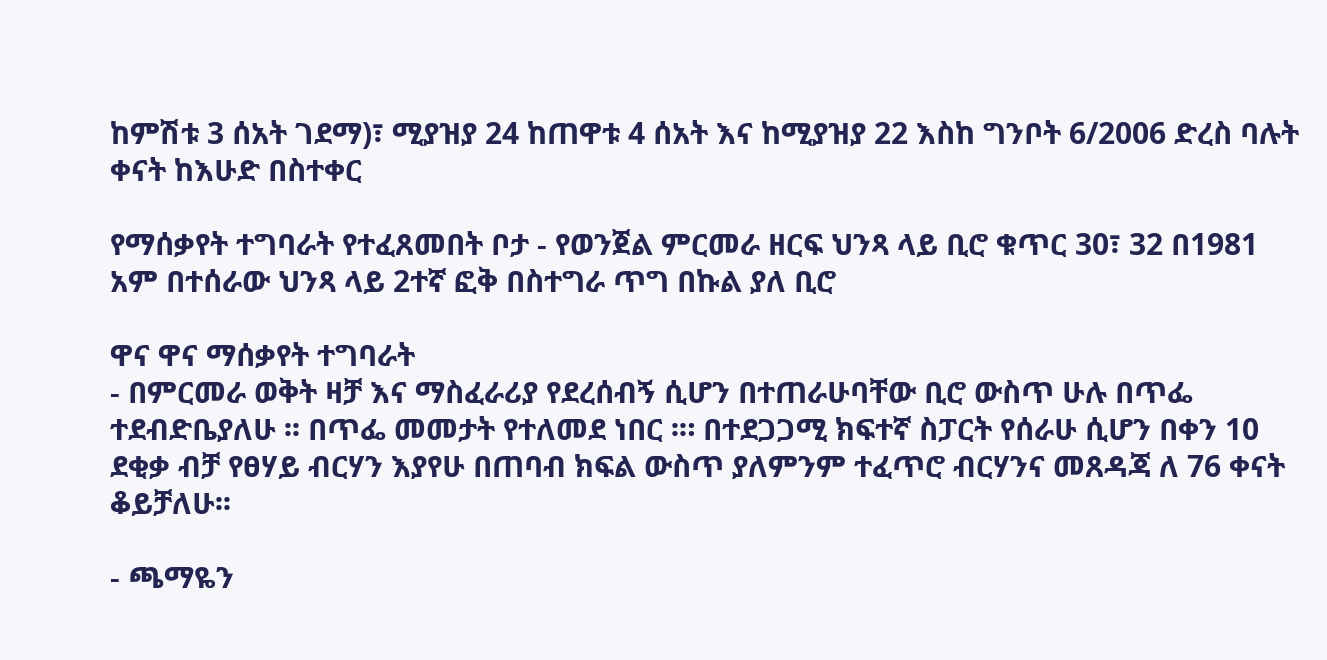ከምሽቱ 3 ሰአት ገደማ)፣ ሚያዝያ 24 ከጠዋቱ 4 ሰአት እና ከሚያዝያ 22 እስከ ግንቦት 6/2006 ድረስ ባሉት ቀናት ከእሁድ በስተቀር

የማሰቃየት ተግባራት የተፈጸመበት ቦታ - የወንጀል ምርመራ ዘርፍ ህንጻ ላይ ቢሮ ቁጥር 30፣ 32 በ1981 አም በተሰራው ህንጻ ላይ 2ተኛ ፎቅ በስተግራ ጥግ በኩል ያለ ቢሮ

ዋና ዋና ማሰቃየት ተግባራት
- በምርመራ ወቅት ዛቻ እና ማስፈራሪያ የደረሰብኝ ሲሆን በተጠራሁባቸው ቢሮ ውስጥ ሁሉ በጥፌ ተደብድቤያለሁ ፡፡ በጥፌ መመታት የተለመደ ነበር ፡። በተደጋጋሚ ክፍተኛ ስፓርት የሰራሁ ሲሆን በቀን 10 ደቂቃ ብቻ የፀሃይ ብርሃን እያየሁ በጠባብ ክፍል ውስጥ ያለምንም ተፈጥሮ ብርሃንና መጸዳጃ ለ 76 ቀናት ቆይቻለሁ፡፡

- ጫማዬን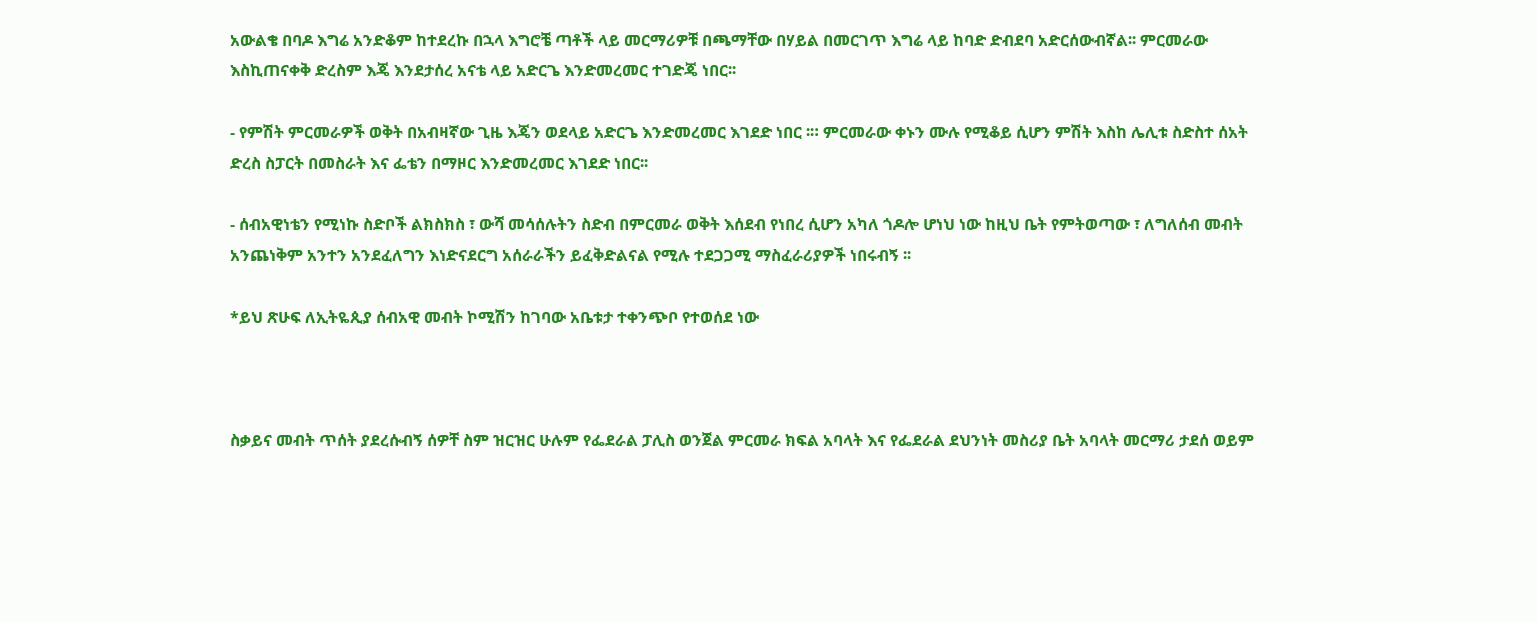አውልቄ በባዶ እግሬ አንድቆም ከተደረኩ በኋላ እግሮቼ ጣቶች ላይ መርማሪዎቹ በጫማቸው በሃይል በመርገጥ እግሬ ላይ ከባድ ድብደባ አድርሰውብኛል፡፡ ምርመራው እስኪጠናቀቅ ድረስም እጄ እንደታሰረ አናቴ ላይ አድርጌ እንድመረመር ተገድጄ ነበር፡፡

- የምሽት ምርመራዎች ወቅት በአብዛኛው ጊዜ እጄን ወደላይ አድርጌ እንድመረመር እገደድ ነበር ፡። ምርመራው ቀኑን ሙሉ የሚቆይ ሲሆን ምሽት እስከ ሌሊቱ ስድስተ ሰአት ድረስ ስፓርት በመስራት እና ፌቴን በማዞር እንድመረመር እገደድ ነበር፡፡

- ሰብአዊነቴን የሚነኩ ስድቦች ልክስክስ ፣ ውሻ መሳሰሉትን ስድብ በምርመራ ወቅት እሰደብ የነበረ ሲሆን አካለ ጎዶሎ ሆነህ ነው ከዚህ ቤት የምትወጣው ፣ ለግለሰብ መብት አንጨነቅም አንተን አንደፈለግን እነድናደርግ አሰራራችን ይፈቅድልናል የሚሉ ተደጋጋሚ ማስፈራሪያዎች ነበሩብኝ ፡፡

*ይህ ጽሁፍ ለኢትዬጲያ ሰብአዊ መብት ኮሚሽን ከገባው አቤቱታ ተቀንጭቦ የተወሰደ ነው



ስቃይና መብት ጥሰት ያደረሱብኝ ሰዎቸ ስም ዝርዝር ሁሉም የፌደራል ፓሊስ ወንጀል ምርመራ ክፍል አባላት እና የፌደራል ደህንነት መስሪያ ቤት አባላት መርማሪ ታደሰ ወይም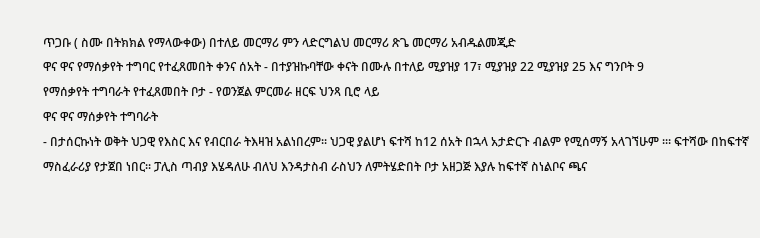ጥጋቡ ( ስሙ በትክክል የማላውቀው) በተለይ መርማሪ ምን ላድርግልህ መርማሪ ጽጌ መርማሪ አብዱልመጂድ
ዋና ዋና የማሰቃየት ተግባር የተፈጸመበት ቀንና ሰአት - በተያዝኩባቸው ቀናት በሙሉ በተለይ ሚያዝያ 17፣ ሚያዝያ 22 ሚያዝያ 25 እና ግንቦት 9
የማሰቃየት ተግባራት የተፈጸመበት ቦታ - የወንጀል ምርመራ ዘርፍ ህንጻ ቢሮ ላይ
ዋና ዋና ማሰቃየት ተግባራት
- በታሰርኩነት ወቅት ህጋዊ የእስር እና የብርበራ ትእዛዝ አልነበረም፡፡ ህጋዊ ያልሆነ ፍተሻ ከ12 ሰአት በኋላ አታድርጉ ብልም የሚሰማኝ አላገኘሁም ፡። ፍተሻው በከፍተኛ ማስፈራሪያ የታጀበ ነበር፡፡ ፓሊስ ጣብያ እሄዳለሁ ብለህ እንዳታስብ ራስህን ለምትሄድበት ቦታ አዘጋጅ እያሉ ከፍተኛ ስነልቦና ጫና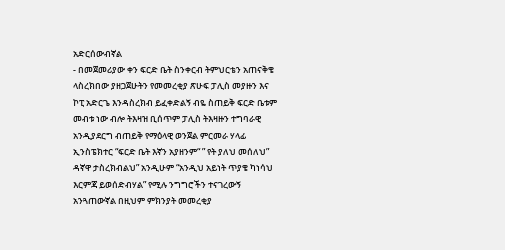አድርሰውብኛል
- በመጀመሪያው ቀን ፍርድ ቤት ስንቀርብ ትምህርቴን አጠናቅቄ ላስረክበው ያዘጋጀሁትን የመመረቂያ ጽሁፍ ፓሊስ መያዙን እና ኮፒ አድርጌ እንዳስረክብ ይፈቀድልኝ ብዬ ስጠይቅ ፍርድ ቤቱም መብቱ ነው ብሎ ትእዛዝ ቢሰጥም ፓሊስ ትእዛዙን ተግባራዊ አንዲያደርግ ብጠይቅ የማዕላዊ ወንጀል ምርመራ ሃላፊ ኢንስፔክተር “ፍርድ ቤት እኛን አያዘንም“ ” የት ያለህ መሰለህ” ዳኛዋ ታስረክብልህ” አንዲሁም “አንዲህ አይነት ጥያቄ ካነሳህ እርምጃ ይወሰድብሃል” የሚሉ ንግግሮችን ተናገረውኝ አንጓጠውኛል በዚህም ምክንያት መመረቂያ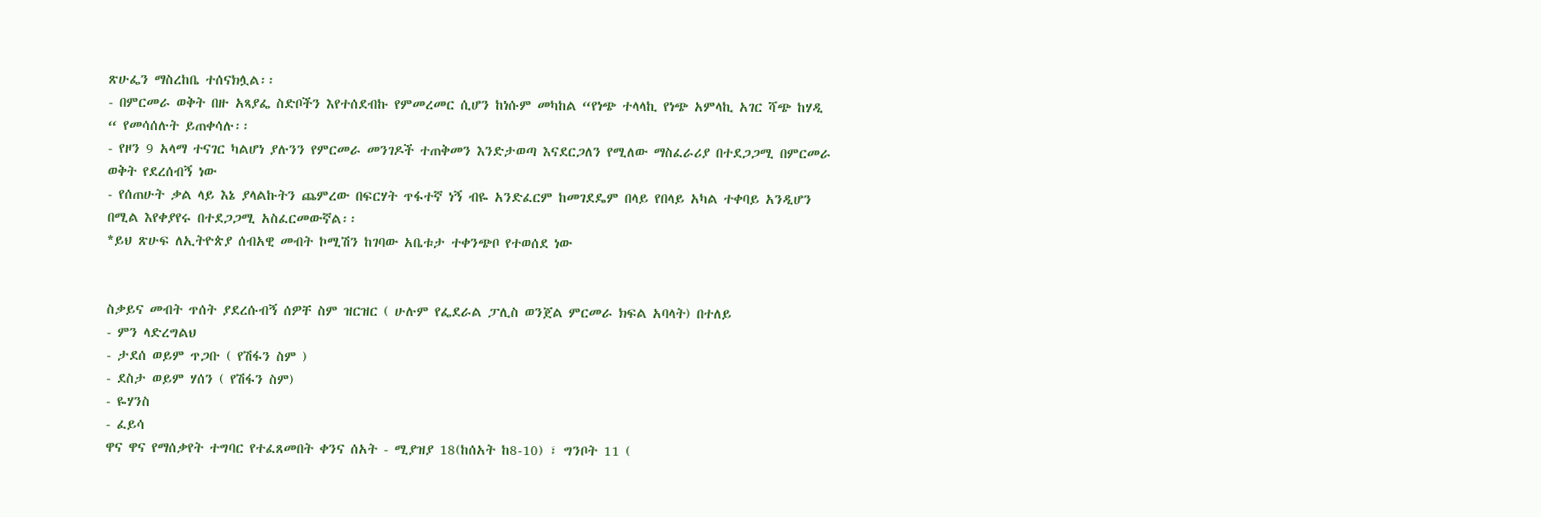ጽሁፌን ማስረከቤ ተሰናክሏል፡፡
- በምርመራ ወቅት በዙ አጻያፌ ስድቦችን እየተሰደብኩ የምመረመር ሲሆን ከነሱም መካከል “የነጭ ተላላኪ የነጭ አምላኪ አገር ሻጭ ከሃዲ “ የመሳሰሉት ይጠቀሳሉ፡፡
- የዞን 9 አላማ ተናገር ካልሆነ ያሉንን የምርመራ መንገዶች ተጠቅመን እንድታወጣ እናደርጋለን የሚለው ማስፈራሪያ በተደጋጋሚ በምርመራ ወቅት የደረሰብኝ ነው
- የሰጠሁት ቃል ላይ እኔ ያላልኩትን ጨምረው በፍርሃት ጥፋተኛ ነኝ ብዬ አንድፈርም ከመገደዴም በላይ የበላይ አካል ተቀባይ አንዲሆን በሚል እየቀያየሩ በተደጋጋሚ አስፈርመውኛል፡፡
*ይህ ጽሁፍ ለኢትዮጵያ ሰብአዊ መብት ኮሚሽን ከገባው አቤቱታ ተቀንጭቦ የተወሰደ ነው


ስቃይና መብት ጥሰት ያደረሱብኝ ሰዎቸ ስም ዝርዝር ( ሁሉም የፌደራል ፓሊስ ወንጀል ምርመራ ክፍል አባላት) በተለይ
- ምን ላድረግልህ
- ታደሰ ወይም ጥጋቡ ( የሽፋን ስም )
- ደስታ ወይም ሃሰን ( የሽፋን ስም)
- ዬሃንስ
- ፈይሳ
ዋና ዋና የማሰቃየት ተግባር የተፈጸመበት ቀንና ሰአት - ሚያዝያ 18(ከሰአት ከ8-10) ፣ ግንቦት 11 (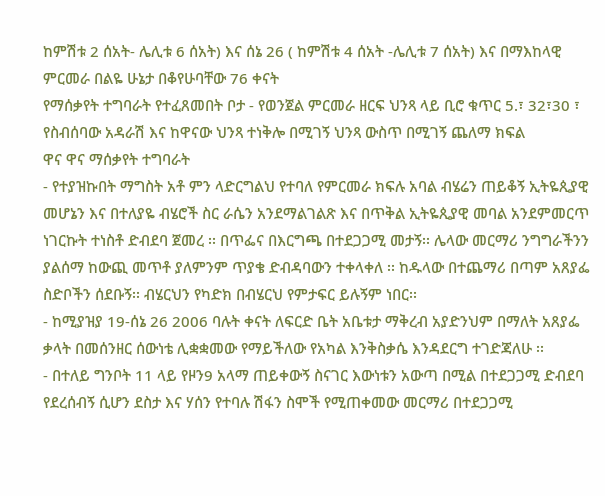ከምሽቱ 2 ሰአት- ሌሊቱ 6 ሰአት) እና ሰኔ 26 ( ከምሽቱ 4 ሰአት -ሌሊቱ 7 ሰአት) እና በማእከላዊ ምርመራ በልዬ ሁኔታ በቆየሁባቸው 76 ቀናት
የማሰቃየት ተግባራት የተፈጸመበት ቦታ - የወንጀል ምርመራ ዘርፍ ህንጻ ላይ ቢሮ ቁጥር 5.፣ 32፣30 ፣ የስብሰባው አዳራሽ እና ከዋናው ህንጻ ተነቅሎ በሚገኝ ህንጻ ውስጥ በሚገኝ ጨለማ ክፍል
ዋና ዋና ማሰቃየት ተግባራት
- የተያዝኩበት ማግስት አቶ ምን ላድርግልህ የተባለ የምርመራ ክፍሉ አባል ብሄሬን ጠይቆኝ ኢትዬጲያዊ መሆኔን እና በተለያዬ ብሄሮች ስር ራሴን አንደማልገልጽ እና በጥቅል ኢትዬጲያዊ መባል አንደምመርጥ ነገርኩት ተነስቶ ድብደባ ጀመረ ፡፡ በጥፌና በእርግጫ በተደጋጋሚ መታኝ፡፡ ሌላው መርማሪ ንግግራችንን ያልሰማ ከውጪ መጥቶ ያለምንም ጥያቄ ድብዳባውን ተቀላቀለ ፡፡ ከዱላው በተጨማሪ በጣም አጸያፌ ስድቦችን ሰደቡኝ፡፡ ብሄርህን የካድክ በብሄርህ የምታፍር ይሉኝም ነበር፡፡
- ከሚያዝያ 19-ሰኔ 26 2006 ባሉት ቀናት ለፍርድ ቤት አቤቱታ ማቅረብ አያድንህም በማለት አጸያፌ ቃላት በመሰንዘር ሰውነቴ ሊቋቋመው የማይችለው የአካል እንቅስቃሴ እንዳደርግ ተገድጃለሁ ፡፡
- በተለይ ግንቦት 11 ላይ የዞን9 አላማ ጠይቀውኝ ስናገር እውነቱን አውጣ በሚል በተደጋጋሚ ድብደባ የደረሰብኝ ሲሆን ደስታ እና ሃሰን የተባሉ ሽፋን ስሞች የሚጠቀመው መርማሪ በተደጋጋሚ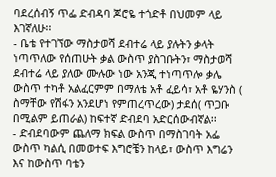ባደረሰብኝ ጥፌ ድብዳባ ጆሮዬ ተጎድቶ በህመም ላይ እገኛለሁ፡፡
- ቤቴ የተገኘው ማስታወሻ ደብተሬ ላይ ያሉትን ቃላት ነጣጥለው የሰጠሁት ቃል ውስጥ ያስገቡትን፣ ማስታወሻ ደብተሬ ላይ ያለው ሙሉው ነው አንጂ ተነጣጥሎ ቃሌ ውስጥ ተካቶ አልፈርምም በማለቴ አቶ ፈይሳ፣ አቶ ዬሃንስ ( ስማቸው የሽፋን አንደሆነ የምጠረጥረው) ታደሰ( ጥጋቡ በሚልም ይጠራል) ከፍተኛ ድብደባ አድርሰውብኛል፡፡
- ድብደባውም ጨለማ ክፍል ውስጥ በማስገባት አፌ ውስጥ ካልሲ በመወተፍ እግሮቼን ከላይ፣ ውስጥ እግሬን እና ከውስጥ ባቴን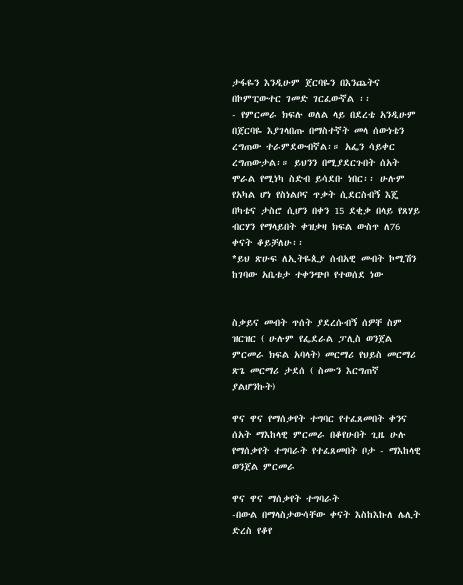ታፋዬን እንዲሁም ጀርባዬን በእንጨትና በኮምፒውተር ገመድ ገርፈውኛል ፡፡
- የምርመራ ክፍሉ ወለል ላይ በደረቴ አንዲሁም በጀርባዬ እያገላበጡ በማስተኛት መላ ሰውነቴን ረግጠው ተራምደውብኛል፡። አፌን ሳይቀር ረግጠውታል፡። ይህንን በሚያደርጉበት ሰአት ሞራል የሚነካ ስድብ ይሳደቡ ነበር፡፡ ሁሉም የአካል ሆነ የስነልቦና ጥቃት ሲደርስብኝ እጄ በካቴና ታስሮ ሲሆን በቀን 15 ደቂቃ በላይ የጸሃይ ብርሃን የማላይበት ቀዝቃዛ ክፍል ውስጥ ለ76 ቀናት ቆይቻለሁ፡፡
*ይህ ጽሁፍ ለኢትዬጲያ ሰብአዊ መብት ኮሚሽን ከገባው አቤቱታ ተቀንጭቦ የተወሰደ ነው


ስቃይና መብት ጥሰት ያደረሱብኝ ሰዎቸ ስም ዝርዝር ( ሁሉም የፌደራል ፓሊስ ወንጀል ምርመራ ክፍል አባላት) መርማሪ የህይስ መርማሪ ጽጌ መርማሪ ታደሰ ( ስሙን እርግጠኛ ያልሆንኩት)

ዋና ዋና የማሰቃየት ተግባር የተፈጸመበት ቀንና ሰአት ማእከላዊ ምርመራ በቆየሁበት ጊዜ ሁሉ
የማሰቃየት ተግባራት የተፈጸመበት ቦታ - ማእከላዊ ወንጀል ምርመራ

ዋና ዋና ማሰቃየት ተግባራት
-በውል በማላስታውሳቸው ቀናት እስከእኩለ ሌሊት ድረስ የቆየ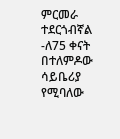ምርመራ ተደርጎብኛል
-ለ75 ቀናት በተለምዶው ሳይቤሪያ የሚባለው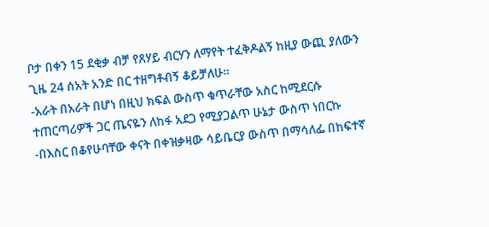ቦታ በቀን 15 ደቂቃ ብቻ የጸሃይ ብርሃን ለማየት ተፈቅዶልኝ ከዚያ ውጪ ያለውን ጊዜ 24 ሰአት አንድ በር ተዘግቶብኝ ቆይቻለሁ፡፡
-አራት በአራት በሆነ በዚህ ክፍል ውስጥ ቁጥራቸው አስር ከሚደርሱ ተጠርጣሪዎች ጋር ጤናዬን ለከፋ አደጋ የሚያጋልጥ ሁኔታ ውስጥ ነበርኩ
-በእስር በቆየሁባቸው ቀናት በቀዝቃዛው ሳይቤርያ ውስጥ በማሳለፌ በከፍተኛ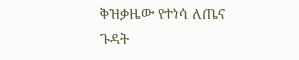ቅዝቃዜው የተነሳ ለጤና ጉዳት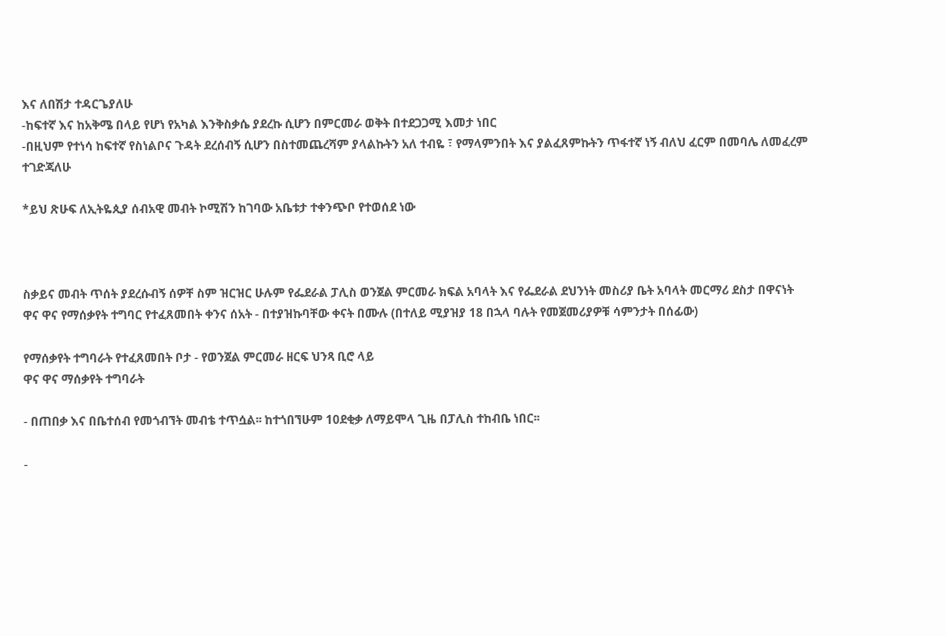እና ለበሽታ ተዳርጌያለሁ
-ከፍተኛ እና ከአቅሜ በላይ የሆነ የአካል እንቅስቃሴ ያደረኩ ሲሆን በምርመራ ወቅት በተደጋጋሚ እመታ ነበር
-በዚህም የተነሳ ከፍተኛ የስነልቦና ጉዳት ደረሰብኝ ሲሆን በስተመጨረሻም ያላልኩትን አለ ተብዬ ፣ የማላምንበት እና ያልፈጸምኩትን ጥፋተኛ ነኝ ብለህ ፈርም በመባሌ ለመፈረም ተገድጃለሁ

*ይህ ጽሁፍ ለኢትዬጲያ ሰብአዊ መብት ኮሚሽን ከገባው አቤቱታ ተቀንጭቦ የተወሰደ ነው



ስቃይና መብት ጥሰት ያደረሱብኝ ሰዎቸ ስም ዝርዝር ሁሉም የፌደራል ፓሊስ ወንጀል ምርመራ ክፍል አባላት እና የፌደራል ደህንነት መስሪያ ቤት አባላት መርማሪ ደስታ በዋናነት
ዋና ዋና የማሰቃየት ተግባር የተፈጸመበት ቀንና ሰአት - በተያዝኩባቸው ቀናት በሙሉ (በተለይ ሚያዝያ 18 በኋላ ባሉት የመጀመሪያዎቹ ሳምንታት በሰፊው)

የማሰቃየት ተግባራት የተፈጸመበት ቦታ - የወንጀል ምርመራ ዘርፍ ህንጻ ቢሮ ላይ
ዋና ዋና ማሰቃየት ተግባራት

- በጠበቃ እና በቤተሰብ የመጎብኘት መብቴ ተጥሷል፡፡ ከተጎበኘሁም 10ደቂቃ ለማይሞላ ጊዜ በፓሊስ ተከብቤ ነበር፡፡

-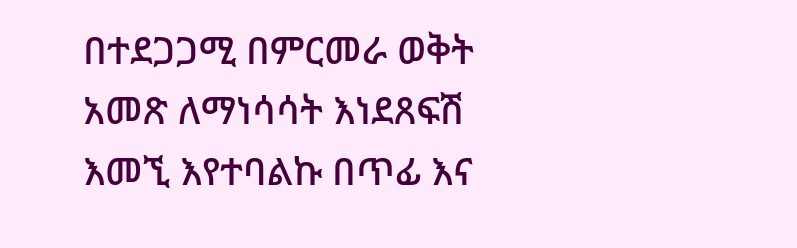በተደጋጋሚ በምርመራ ወቅት አመጽ ለማነሳሳት እነደጸፍሽ እመኚ እየተባልኩ በጥፊ እና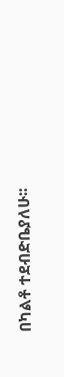በካልቶ ተደብድቤያለሁ፡፡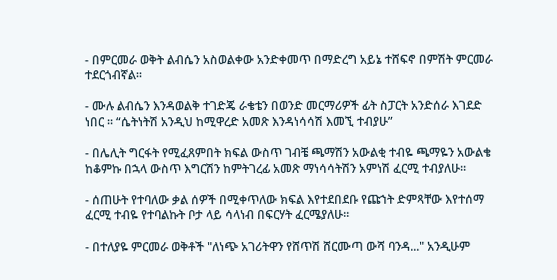- በምርመራ ወቅት ልብሴን አስወልቀው አንድቀመጥ በማድረግ አይኔ ተሸፍኖ በምሽት ምርመራ ተደርጎብኛል፡፡

- ሙሉ ልብሴን እንዳወልቅ ተገድጄ ራቄቴን በወንድ መርማሪዎች ፊት ስፓርት አንድሰራ እገደድ ነበር ፡፡ “ሴትነትሽ አንዲህ ከሚዋረድ አመጽ እንዳነሳሳሽ እመኚ ተብያሁ”

- በሌሊት ግርፋት የሚፈጸምበት ክፍል ውስጥ ገብቼ ጫማሽን አውልቂ ተብዬ ጫማዬን አውልቄ ከቆምኩ በኋላ ውስጥ እግርሽን ከምትገረፊ አመጽ ማነሳሳትሽን አምነሽ ፈርሚ ተብያለሁ፡፡

- ሰጠሁት የተባለው ቃል ሰዎች በሚቀጥለው ክፍል እየተደበደቡ የጩኀት ድምጻቸው እየተሰማ ፈርሚ ተብዬ የተባልኩት ቦታ ላይ ሳላነብ በፍርሃት ፈርሜያለሁ።

- በተለያዬ ምርመራ ወቅቶች "ለነጭ አገሪትዋን የሸጥሽ ሸርሙጣ ውሻ ባንዳ..." አንዲሁም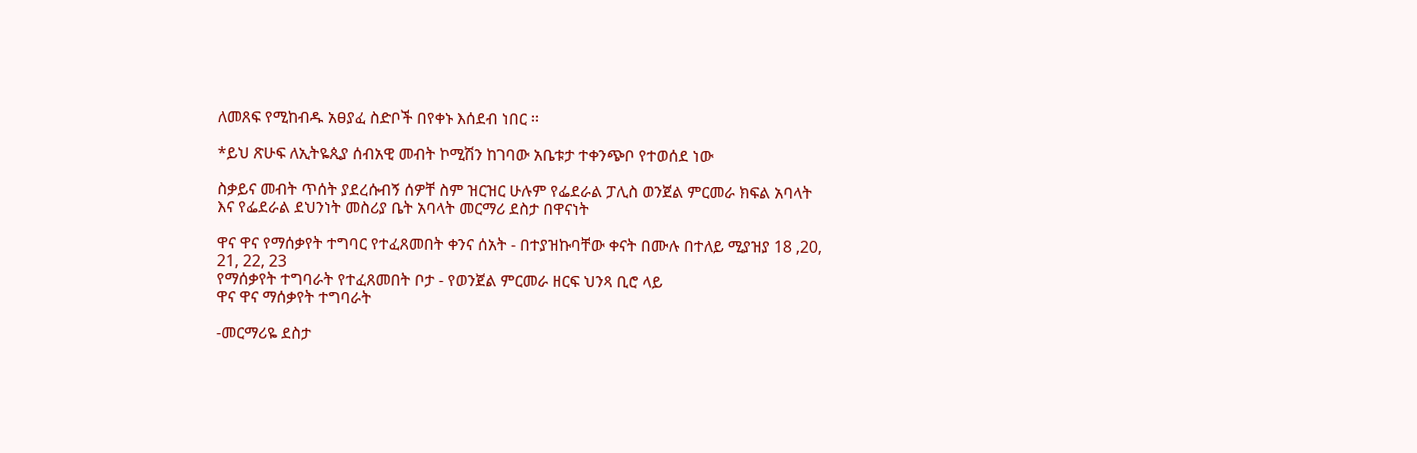ለመጸፍ የሚከብዱ አፀያፈ ስድቦች በየቀኑ እሰደብ ነበር ፡፡

*ይህ ጽሁፍ ለኢትዬጲያ ሰብአዊ መብት ኮሚሽን ከገባው አቤቱታ ተቀንጭቦ የተወሰደ ነው

ስቃይና መብት ጥሰት ያደረሱብኝ ሰዎቸ ስም ዝርዝር ሁሉም የፌደራል ፓሊስ ወንጀል ምርመራ ክፍል አባላት እና የፌደራል ደህንነት መስሪያ ቤት አባላት መርማሪ ደስታ በዋናነት

ዋና ዋና የማሰቃየት ተግባር የተፈጸመበት ቀንና ሰአት - በተያዝኩባቸው ቀናት በሙሉ በተለይ ሚያዝያ 18 ,20, 21, 22, 23
የማሰቃየት ተግባራት የተፈጸመበት ቦታ - የወንጀል ምርመራ ዘርፍ ህንጻ ቢሮ ላይ
ዋና ዋና ማሰቃየት ተግባራት

-መርማሪዬ ደስታ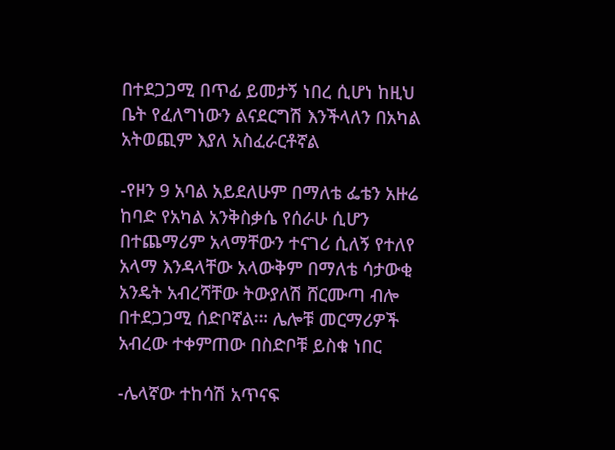በተደጋጋሚ በጥፊ ይመታኝ ነበረ ሲሆነ ከዚህ ቤት የፈለግነውን ልናደርግሽ እንችላለን በአካል አትወጪም እያለ አስፈራርቶኛል

-የዞን 9 አባል አይደለሁም በማለቴ ፌቴን አዙሬ ከባድ የአካል አንቅስቃሴ የሰራሁ ሲሆን በተጨማሪም አላማቸውን ተናገሪ ሲለኝ የተለየ አላማ እንዳላቸው አላውቅም በማለቴ ሳታውቂ አንዴት አብረሻቸው ትውያለሽ ሸርሙጣ ብሎ በተደጋጋሚ ሰድቦኛል፡። ሌሎቹ መርማሪዎች አብረው ተቀምጠው በስድቦቹ ይስቁ ነበር

-ሌላኛው ተከሳሽ አጥናፍ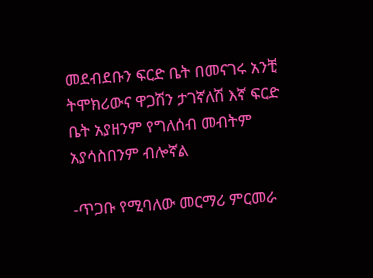መደብደቡን ፍርድ ቤት በመናገሩ አንቺ ትሞክሪውና ዋጋሽን ታገኛለሽ እኛ ፍርድ ቤት አያዘንም የግለሰብ መብትም አያሳስበንም ብሎኛል

-ጥጋቡ የሚባለው መርማሪ ምርመራ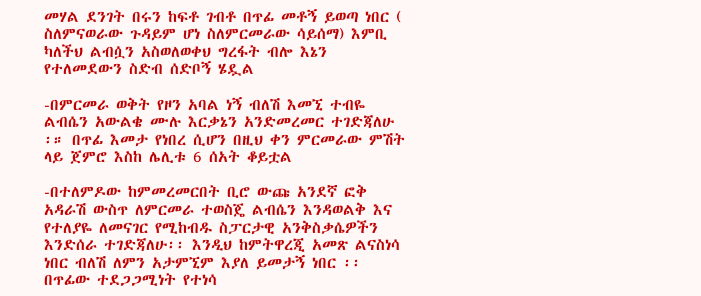መሃል ደንገት በሩን ከፍቶ ገብቶ በጥፊ መቶኝ ይወጣ ነበር ( ስለምናወራው ጉዳይም ሆነ ስለምርመራው ሳይሰማ) እምቢ ካለችህ ልብሷን አስወለወቀህ ግረፋት ብሎ እኔን የተለመደውን ስድብ ሰድቦኝ ሄዷል

-በምርመራ ወቅት የዞን አባል ነኝ ብለሽ እመኚ ተብዬ ልብሴን አውልቄ ሙሉ እርቃኔን አንድመረመር ተገድጃለሁ ፡። በጥፊ እመታ የነበረ ሲሆን በዚህ ቀን ምርመራው ምሽት ላይ ጀምሮ እስከ ሌሊቱ 6 ሰአት ቆይቷል

-በተለምዶው ከምመረመርበት ቢሮ ውጩ አንደኛ ፎቅ አዳራሽ ውስጥ ለምርመራ ተወስጄ ልብሴን እንዳወልቅ እና የተለያዬ ለመናገር የሚከብዱ ስፓርታዊ አንቅስቃሴዎችን እንድሰራ ተገድጃለሁ፡፡ እንዲህ ከምትዋረጂ አመጽ ልናስነሳ ነበር ብለሽ ለምን አታምኚም እያለ ይመታኝ ነበር ፡፡ በጥፊው ተደጋጋሚነት የተነሳ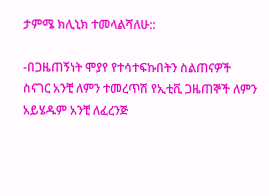ታምሜ ክሊኒክ ተመላልሻለሁ::

-በጋዜጠኝነት ሞያየ የተሳተፍኩበትን ስልጠናዎች ስናገር አንቺ ለምን ተመረጥሽ የኢቲቪ ጋዜጠኞች ለምን አይሄዱም አንቺ ለፈረንጅ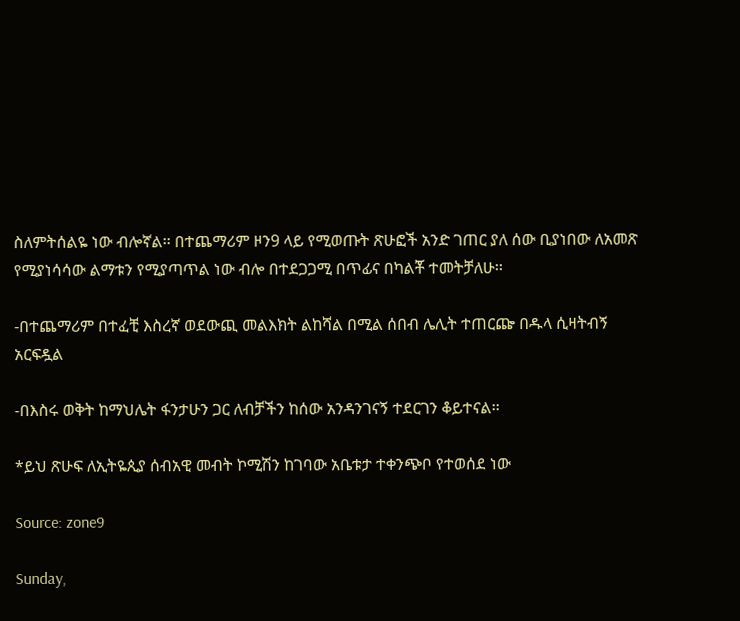ስለምትሰልዬ ነው ብሎኛል፡፡ በተጨማሪም ዞን9 ላይ የሚወጡት ጽሁፎች አንድ ገጠር ያለ ሰው ቢያነበው ለአመጽ የሚያነሳሳው ልማቱን የሚያጣጥል ነው ብሎ በተደጋጋሚ በጥፊና በካልቾ ተመትቻለሁ፡፡

-በተጨማሪም በተፈቺ እስረኛ ወደውጪ መልእክት ልከሻል በሚል ሰበብ ሌሊት ተጠርጬ በዱላ ሲዛትብኝ አርፍዷል

-በእስሩ ወቅት ከማህሌት ፋንታሁን ጋር ለብቻችን ከሰው አንዳንገናኝ ተደርገን ቆይተናል፡፡

*ይህ ጽሁፍ ለኢትዬጲያ ሰብአዊ መብት ኮሚሽን ከገባው አቤቱታ ተቀንጭቦ የተወሰደ ነው

Source: zone9

Sunday,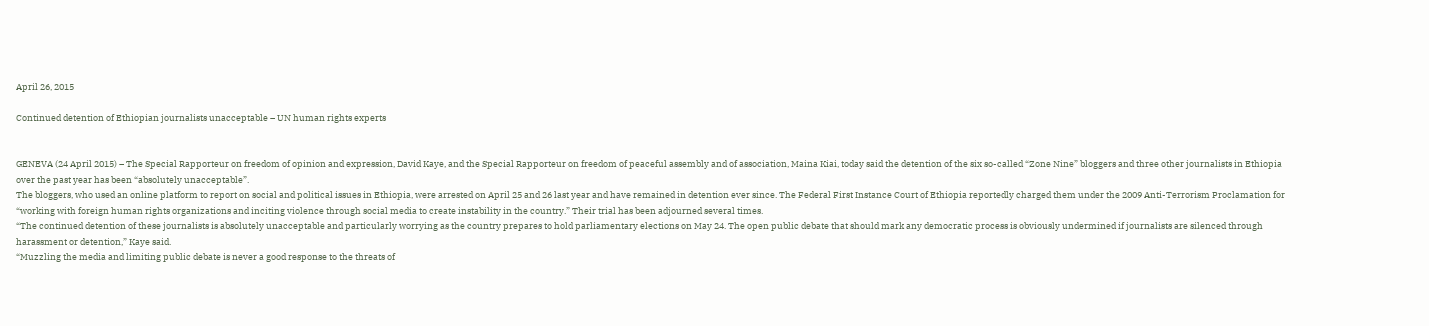April 26, 2015

Continued detention of Ethiopian journalists unacceptable – UN human rights experts


GENEVA (24 April 2015) – The Special Rapporteur on freedom of opinion and expression, David Kaye, and the Special Rapporteur on freedom of peaceful assembly and of association, Maina Kiai, today said the detention of the six so-called “Zone Nine” bloggers and three other journalists in Ethiopia over the past year has been “absolutely unacceptable”.
The bloggers, who used an online platform to report on social and political issues in Ethiopia, were arrested on April 25 and 26 last year and have remained in detention ever since. The Federal First Instance Court of Ethiopia reportedly charged them under the 2009 Anti-Terrorism Proclamation for “working with foreign human rights organizations and inciting violence through social media to create instability in the country.” Their trial has been adjourned several times.
“The continued detention of these journalists is absolutely unacceptable and particularly worrying as the country prepares to hold parliamentary elections on May 24. The open public debate that should mark any democratic process is obviously undermined if journalists are silenced through harassment or detention,” Kaye said.
“Muzzling the media and limiting public debate is never a good response to the threats of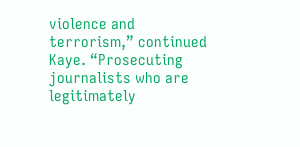violence and terrorism,” continued Kaye. “Prosecuting journalists who are legitimately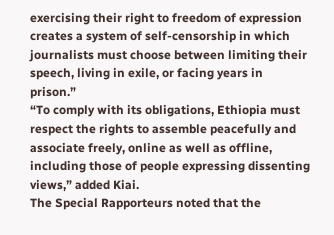exercising their right to freedom of expression creates a system of self-censorship in which journalists must choose between limiting their speech, living in exile, or facing years in prison.”
“To comply with its obligations, Ethiopia must respect the rights to assemble peacefully and associate freely, online as well as offline, including those of people expressing dissenting views,” added Kiai.
The Special Rapporteurs noted that the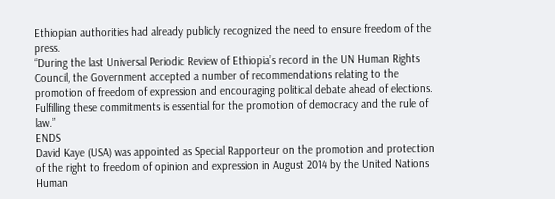Ethiopian authorities had already publicly recognized the need to ensure freedom of the press.
“During the last Universal Periodic Review of Ethiopia’s record in the UN Human Rights Council, the Government accepted a number of recommendations relating to the promotion of freedom of expression and encouraging political debate ahead of elections. Fulfilling these commitments is essential for the promotion of democracy and the rule of law.”
ENDS
David Kaye (USA) was appointed as Special Rapporteur on the promotion and protection of the right to freedom of opinion and expression in August 2014 by the United Nations Human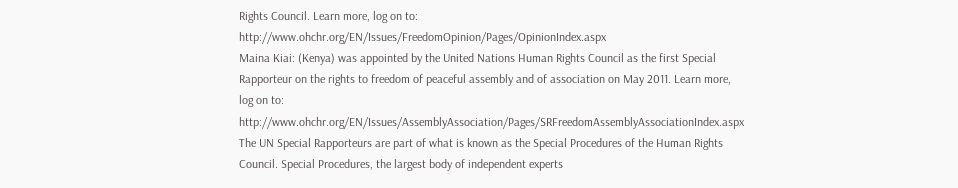Rights Council. Learn more, log on to: http://www.ohchr.org/EN/Issues/FreedomOpinion/Pages/OpinionIndex.aspx
Maina Kiai: (Kenya) was appointed by the United Nations Human Rights Council as the first Special Rapporteur on the rights to freedom of peaceful assembly and of association on May 2011. Learn more, log on to: http://www.ohchr.org/EN/Issues/AssemblyAssociation/Pages/SRFreedomAssemblyAssociationIndex.aspx
The UN Special Rapporteurs are part of what is known as the Special Procedures of the Human Rights Council. Special Procedures, the largest body of independent experts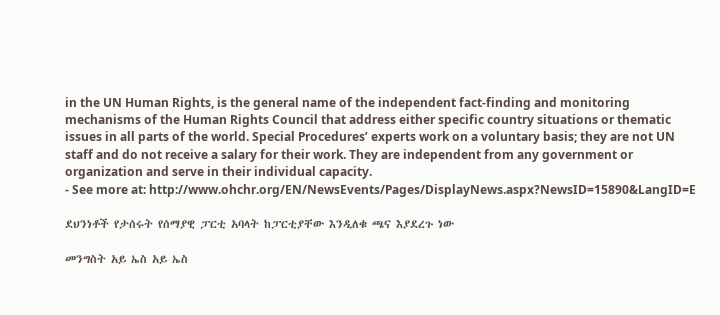in the UN Human Rights, is the general name of the independent fact-finding and monitoring mechanisms of the Human Rights Council that address either specific country situations or thematic issues in all parts of the world. Special Procedures’ experts work on a voluntary basis; they are not UN staff and do not receive a salary for their work. They are independent from any government or organization and serve in their individual capacity.
- See more at: http://www.ohchr.org/EN/NewsEvents/Pages/DisplayNews.aspx?NewsID=15890&LangID=E

ደህንነቶች የታሰሩት የሰማያዊ ፓርቲ አባላት ከፓርቲያቸው እንዲለቁ ጫና እያደረጉ ነው

መንግስት አይ ኤስ አይ ኤስ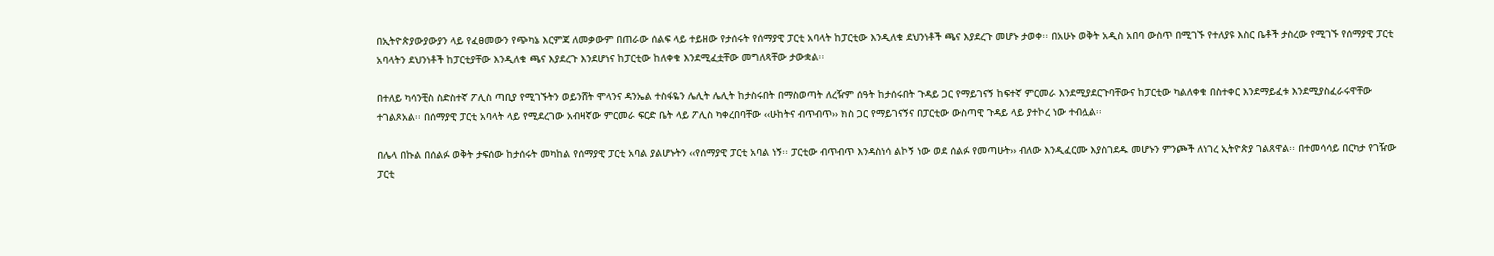በኢትዮጵያውያውያን ላይ የፈፀመውን የጭካኔ እርምጃ ለመቃውም በጠራው ሰልፍ ላይ ተይዘው የታሰሩት የሰማያዊ ፓርቲ አባላት ከፓርቲው እንዲለቁ ደህንነቶች ጫና እያደረጉ መሆኑ ታወቀ፡፡ በአሁኑ ወቅት አዲስ አበባ ውስጥ በሚገኙ የተለያዩ እስር ቤቶች ታስረው የሚገኙ የሰማያዊ ፓርቲ አባላትን ደህንነቶች ከፓርቲያቸው እንዲለቁ ጫና እያደረጉ እንደሆነና ከፓርቲው ከለቀቁ እንደሚፈቷቸው መግለጻቸው ታውቋል፡፡

በተለይ ካሳንቺስ ስድስተኛ ፖሊስ ጣቢያ የሚገኙትን ወይንሸት ሞላንና ዳንኤል ተስፋዬን ሌሊት ሌሊት ከታስሩበት በማስወጣት ለረዥም ሰዓት ከታሰሩበት ጉዳይ ጋር የማይገናኝ ከፍተኛ ምርመራ እንደሚያደርጉባቸውና ከፓርቲው ካልለቀቁ በስተቀር እንደማይፈቱ እንደሚያስፈራሩዋቸው ተገልጾአል፡፡ በሰማያዊ ፓርቲ አባላት ላይ የሚደረገው አብዛኛው ምርመራ ፍርድ ቤት ላይ ፖሊስ ካቀረበባቸው ‹‹ሁከትና ብጥብጥ›› ክስ ጋር የማይገናኝና በፓርቲው ውስጣዊ ጉዳይ ላይ ያተኮረ ነው ተብሏል፡፡

በሌላ በኩል በሰልፉ ወቅት ታፍሰው ከታሰሩት መካከል የሰማያዊ ፓርቲ አባል ያልሆኑትን ‹‹የሰማያዊ ፓርቲ አባል ነኝ፡፡ ፓርቲው ብጥብጥ እንዳስነሳ ልኮኝ ነው ወደ ሰልፉ የመጣሁት›› ብለው እንዲፈርሙ እያስገደዱ መሆኑን ምንጮች ለነገረ ኢትዮጵያ ገልጸዋል፡፡ በተመሳሳይ በርካታ የገዥው ፓርቲ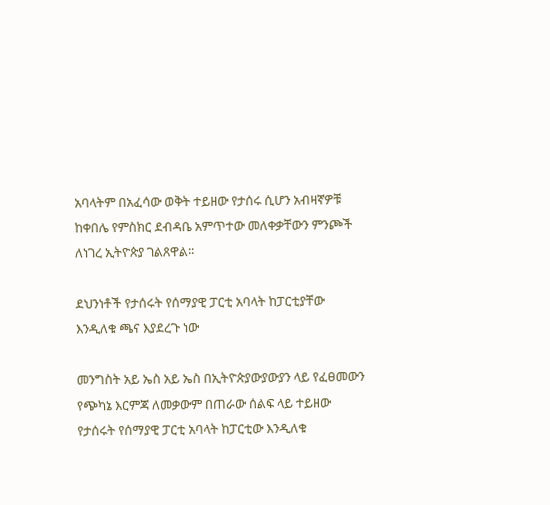አባላትም በአፈሳው ወቅት ተይዘው የታሰሩ ሲሆን አብዛኛዎቹ ከቀበሌ የምስክር ደብዳቤ አምጥተው መለቀቃቸውን ምንጮች ለነገረ ኢትዮጵያ ገልጸዋል፡፡

ደህንነቶች የታሰሩት የሰማያዊ ፓርቲ አባላት ከፓርቲያቸው እንዲለቁ ጫና እያደረጉ ነው

መንግስት አይ ኤስ አይ ኤስ በኢትዮጵያውያውያን ላይ የፈፀመውን የጭካኔ እርምጃ ለመቃውም በጠራው ሰልፍ ላይ ተይዘው የታሰሩት የሰማያዊ ፓርቲ አባላት ከፓርቲው እንዲለቁ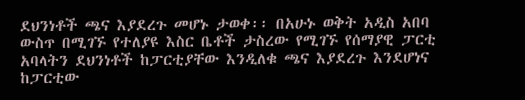ደህንነቶች ጫና እያደረጉ መሆኑ ታወቀ፡፡ በአሁኑ ወቅት አዲስ አበባ ውስጥ በሚገኙ የተለያዩ እስር ቤቶች ታስረው የሚገኙ የሰማያዊ ፓርቲ አባላትን ደህንነቶች ከፓርቲያቸው እንዲለቁ ጫና እያደረጉ እንደሆነና ከፓርቲው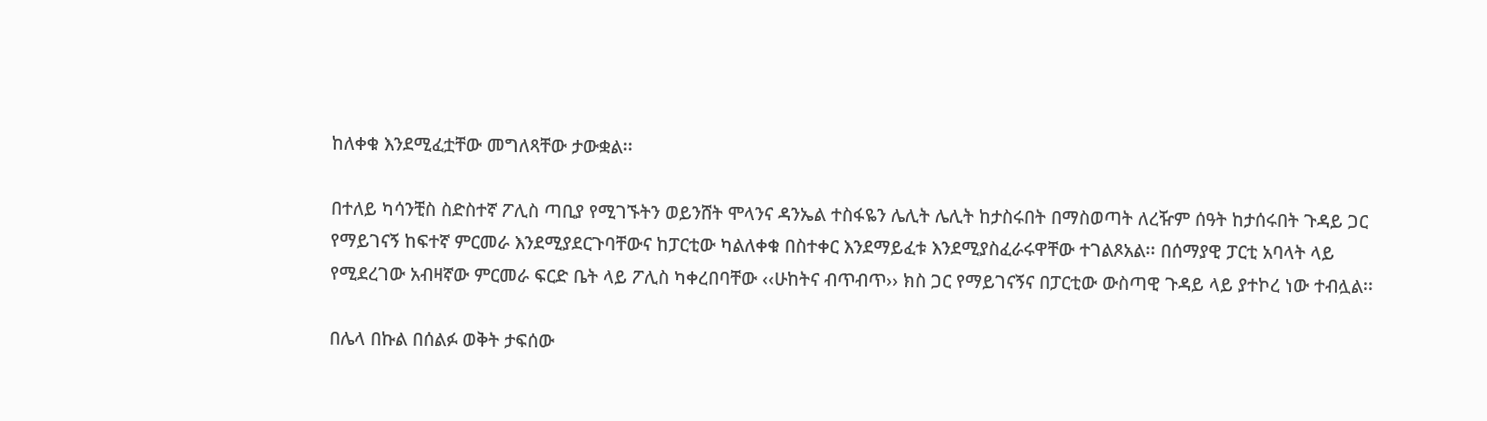ከለቀቁ እንደሚፈቷቸው መግለጻቸው ታውቋል፡፡

በተለይ ካሳንቺስ ስድስተኛ ፖሊስ ጣቢያ የሚገኙትን ወይንሸት ሞላንና ዳንኤል ተስፋዬን ሌሊት ሌሊት ከታስሩበት በማስወጣት ለረዥም ሰዓት ከታሰሩበት ጉዳይ ጋር የማይገናኝ ከፍተኛ ምርመራ እንደሚያደርጉባቸውና ከፓርቲው ካልለቀቁ በስተቀር እንደማይፈቱ እንደሚያስፈራሩዋቸው ተገልጾአል፡፡ በሰማያዊ ፓርቲ አባላት ላይ የሚደረገው አብዛኛው ምርመራ ፍርድ ቤት ላይ ፖሊስ ካቀረበባቸው ‹‹ሁከትና ብጥብጥ›› ክስ ጋር የማይገናኝና በፓርቲው ውስጣዊ ጉዳይ ላይ ያተኮረ ነው ተብሏል፡፡

በሌላ በኩል በሰልፉ ወቅት ታፍሰው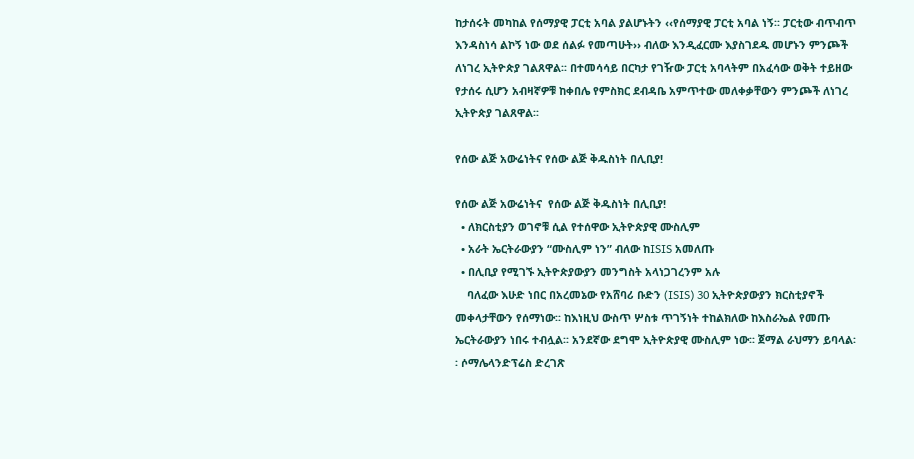ከታሰሩት መካከል የሰማያዊ ፓርቲ አባል ያልሆኑትን ‹‹የሰማያዊ ፓርቲ አባል ነኝ፡፡ ፓርቲው ብጥብጥ እንዳስነሳ ልኮኝ ነው ወደ ሰልፉ የመጣሁት›› ብለው እንዲፈርሙ እያስገደዱ መሆኑን ምንጮች ለነገረ ኢትዮጵያ ገልጸዋል፡፡ በተመሳሳይ በርካታ የገዥው ፓርቲ አባላትም በአፈሳው ወቅት ተይዘው የታሰሩ ሲሆን አብዛኛዎቹ ከቀበሌ የምስክር ደብዳቤ አምጥተው መለቀቃቸውን ምንጮች ለነገረ ኢትዮጵያ ገልጸዋል፡፡

የሰው ልጅ አውሬነትና የሰው ልጅ ቅዱስነት በሊቢያ!

የሰው ልጅ አውሬነትና  የሰው ልጅ ቅዱስነት በሊቢያ!
  • ለክርስቲያን ወገኖቹ ሲል የተሰዋው ኢትዮጵያዊ ሙስሊም
  • አራት ኤርትራውያን “ሙስሊም ነን” ብለው ከISIS አመለጡ
  • በሊቢያ የሚገኙ ኢትዮጵያውያን መንግስት አላነጋገረንም አሉ
    ባለፈው እሁድ ነበር በአረመኔው የአሸባሪ ቡድን (ISIS) 30 ኢትዮጵያውያን ክርስቲያኖች መቀላታቸውን የሰማነው፡፡ ከእነዚህ ውስጥ ሦስቱ ጥገኝነት ተከልክለው ከእስራኤል የመጡ ኤርትራውያን ነበሩ ተብሏል፡፡ አንደኛው ደግሞ ኢትዮጵያዊ ሙስሊም ነው፡፡ ጀማል ራህማን ይባላል፡፡ ሶማሌላንድፕሬስ ድረገጽ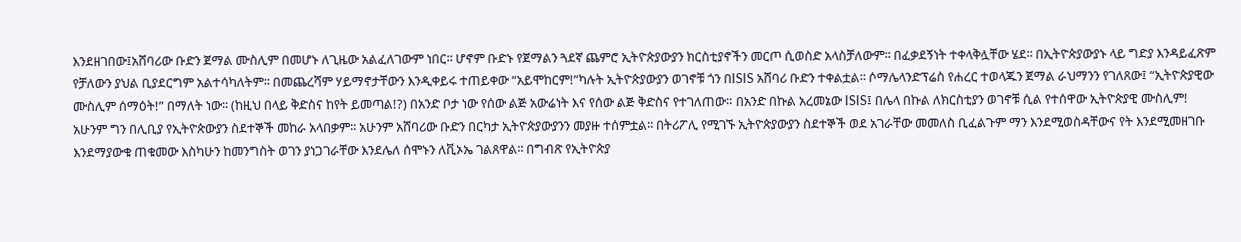እንደዘገበው፤አሸባሪው ቡድን ጀማል ሙስሊም በመሆኑ ለጊዜው አልፈለገውም ነበር፡፡ ሆኖም ቡድኑ የጀማልን ጓደኛ ጨምሮ ኢትዮጵያውያን ክርስቲያኖችን መርጦ ሲወስድ አላስቻለውም፡፡ በፈቃደኝነት ተቀላቅሏቸው ሄደ፡፡ በኢትዮጵያውያኑ ላይ ግድያ እንዳይፈጽም የቻለውን ያህል ቢያደርግም አልተሳካለትም፡፡ በመጨረሻም ሃይማኖታቸውን እንዲቀይሩ ተጠይቀው “አይሞከርም!”ካሉት ኢትዮጵያውያን ወገኖቹ ጎን በISIS አሸባሪ ቡድን ተቀልቷል፡፡ ሶማሌላንድፕሬስ የሐረር ተወላጁን ጀማል ራህማንን የገለጸው፤ “ኢትዮጵያዊው ሙስሊም ሰማዕት!” በማለት ነው፡፡ (ከዚህ በላይ ቅድስና ከየት ይመጣል!?) በአንድ ቦታ ነው የሰው ልጅ አውሬነት እና የሰው ልጅ ቅድስና የተገለጠው። በአንድ በኩል አረመኔው ISIS፤ በሌላ በኩል ለክርስቲያን ወገኖቹ ሲል የተሰዋው ኢትዮጵያዊ ሙስሊም!
አሁንም ግን በሊቢያ የኢትዮጵውያን ስደተኞች መከራ አላበቃም፡፡ አሁንም አሸባሪው ቡድን በርካታ ኢትዮጵያውያንን መያዙ ተሰምቷል፡፡ በትሪፖሊ የሚገኙ ኢትዮጵያውያን ስደተኞች ወደ አገራቸው መመለስ ቢፈልጉም ማን እንደሚወስዳቸውና የት እንደሚመዘገቡ እንደማያውቁ ጠቁመው እስካሁን ከመንግስት ወገን ያነጋገራቸው እንደሌለ ሰሞኑን ለቪኦኤ ገልጸዋል፡፡ በግብጽ የኢትዮጵያ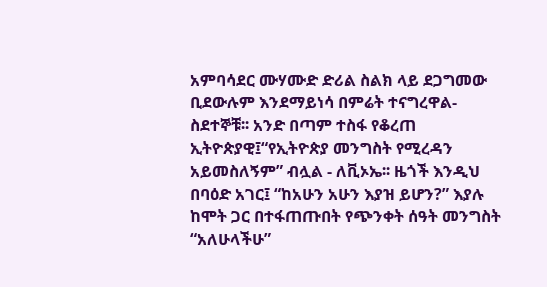አምባሳደር ሙሃሙድ ድሪል ስልክ ላይ ደጋግመው ቢደውሉም እንደማይነሳ በምሬት ተናግረዋል- ስደተኞቹ፡፡ አንድ በጣም ተስፋ የቆረጠ ኢትዮጵያዊ፤“የኢትዮጵያ መንግስት የሚረዳን አይመስለኝም” ብሏል - ለቪኦኤ፡፡ ዜጎች እንዲህ በባዕድ አገር፤ “ከአሁን አሁን እያዝ ይሆን?” እያሉ ከሞት ጋር በተፋጠጡበት የጭንቀት ሰዓት መንግስት “አለሁላችሁ”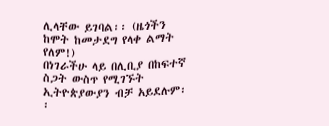ሊላቸው ይገባል፡፡ (ዜጎችን ከሞት ከመታደግ የላቀ ልማት የለም!)
በነገራችሁ ላይ በሊቢያ በከፍተኛ ስጋት ውስጥ የሚገኙት ኢትዮጵያውያን ብቻ አይደሉም፡፡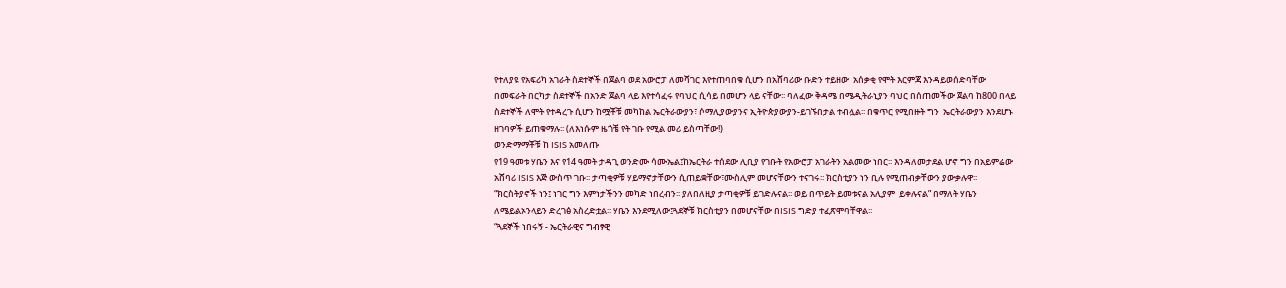የተለያዩ የአፍሪካ አገራት ስደተኞች በጀልባ ወደ አውሮፓ ለመሻገር እየተጠባበቁ ሲሆን በአሸባሪው ቡድን ተይዘው  አሰቃቂ የሞት እርምጃ እንዳይወሰድባቸው በመፍራት በርካታ ስደተኞች በአንድ ጀልባ ላይ እየተሳፈሩ የባህር ሲሳይ በመሆን ላይ ናቸው፡፡ ባለፈው ቅዳሜ በሜዲትራኒያን ባህር በሰጠመችው ጀልባ ከ800 በላይ ስደተኞች ለሞት የተዳረጉ ሲሆን ከሟቾቹ መካከል ኤርትራውያን፣ ሶማሊያውያንና ኢትዮጵያውያን-ይገኙበታል ተብሏል፡፡ በቁጥር የሚበዙት ግን  ኤርትራውያን እንደሆኑ ዘገባዎች ይጠቁማሉ፡፡ (ለእነሱም ዜጎቼ የት ገቡ የሚል መሪ ይስጣቸው!)
ወንድማማቾቹ ከ ISIS አመለጡ
የ19 ዓመቱ ሃቤን እና የ14 ዓመት ታዳጊ ወንድሙ ሳሙኤል፤ከኤርትራ ተሰደው ሊቢያ የገቡት የአውሮፓ አገራትን አልመው ነበር፡፡ እንዳለመታደል ሆኖ ግን በአይምሬው አሸባሪ ISIS እጅ ውስጥ ገቡ፡፡ ታጣቂዎቹ ሃይማኖታቸውን ሲጠይቋቸው፣ሙስሊም መሆናቸውን ተናገሩ፡፡ ክርስቲያን ነን ቢሉ የሚጠብቃቸውን ያውቃሉዋ፡፡
“ክርስትያኖች ነን፤ ነገር ግን እምነታችንን መካድ ነበረብን፡፡ ያለበለዚያ ታጣቂዎቹ ይገድሉናል፡፡ ወይ በጥይት ይመቱናል አሊያም  ይቀሉናል” በማለት ሃቤን ለሜይልኦንላይን ድረገፅ አስረድቷል፡፡ ሃቤን እንደሚለው፤ጓደኞቹ ክርስቲያን በመሆናቸው በISIS ግድያ ተፈጽሞባቸዋል፡፡
“ጓደኞች ነበሩኝ - ኤርትራዊና ግብፃዊ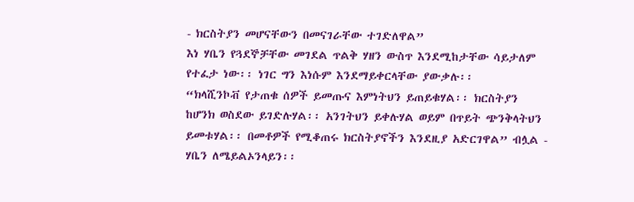- ክርስትያን መሆናቸውን በመናገራቸው ተገድለዋል”
እነ ሃቤን የጓደኞቻቸው መገደል ጥልቅ ሃዘን ውስጥ እንደሚከታቸው ሳይታለም የተፈታ ነው፡፡ ነገር ግን እነሱም እንደማይቀርላቸው ያውቃሉ፡፡
“ክላሺንኮቭ የታጠቁ ሰዎች ይመጡና እምነትህን ይጠይቁሃል፡፡ ክርስትያን ከሆንክ ወስደው ይገድሉሃል፡፡ አንገትህን ይቀሉሃል ወይም በጥይት ጭንቅላትህን ይመቱሃል፡፡ በመቶዎች የሚቆጠሩ ክርስትያኖችን እንደዚያ አድርገዋል” ብሏል - ሃቤን ለሜይልኦንላይን፡፡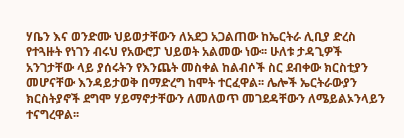ሃቤን እና ወንድሙ ህይወታቸውን ለአደጋ አጋልጠው ከኤርትራ ሊቢያ ድረስ የተጓዙት የነገን ብሩህ የአውሮፓ ህይወት አልመው ነው፡፡ ሁለቱ ታዳጊዎች አንገታቸው ላይ ያሰሩትን የእንጨት መስቀል ከልብሶች ስር ደብቀው ክርስቲያን መሆናቸው እንዳይታወቅ በማድረግ ከሞት ተርፈዋል፡፡ ሌሎች ኤርትራውያን ክርስትያኖች ደግሞ ሃይማኖታቸውን ለመለወጥ መገደዳቸውን ለሜይልኦንላይን ተናግረዋል፡፡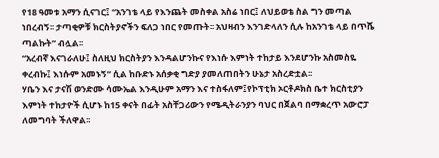የ18 ዓመቱ አማን ሲናገር፤ “አንገቴ ላይ የእንጨት መስቀል አስሬ ነበር፤ ለህይወቴ ስል ግን መጣል ነበረብኝ፡፡ ታጣቂዎቹ ክርስትያኖችን ፍለጋ ነበር የመጡት፡፡ አህዛብን እንገድላለን ሲሉ ከአንገቴ ላይ በጥሼ ጣልኩት” ብሏል፡፡
“አረብኛ እናገራለሁ፤ ስለዚህ ክርስትያን እንዳልሆንኩና የእነሱ እምነት ተከታይ እንደሆንኩ አስመስዬ ቀረብኩ፤ እነሱም አመኑኝ” ሲል ከቡድኑ አሰቃቂ ግድያ ያመለጠበትን ሁኔታ አስረድቷል፡፡
ሃቤን እና ታናሽ ወንድሙ ሳሙኤል እንዲሁም አማን እና ተስፋለም፤የኮፕቲክ ኦርቶዶክስ ቤተ ክርስቲያን እምነት ተከታዮች ሲሆኑ ከ15 ቀናት በፊት አስቸጋሪውን የሜዲትራንያን ባህር በጀልባ በማቋረጥ አውሮፓ ለመግባት ችለዋል፡፡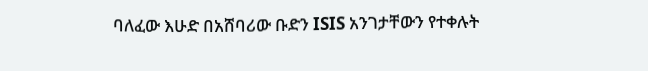ባለፈው እሁድ በአሸባሪው ቡድን ISIS አንገታቸውን የተቀሉት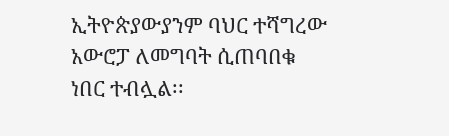ኢትዮጵያውያንም ባህር ተሻግረው አውሮፓ ለመግባት ሲጠባበቁ ነበር ተብሏል፡፡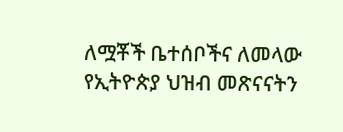ለሟቾች ቤተሰቦችና ለመላው የኢትዮጵያ ህዝብ መጽናናትን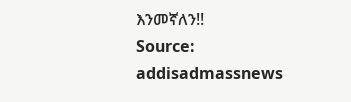እንመኛለን!!
Source: addisadmassnews